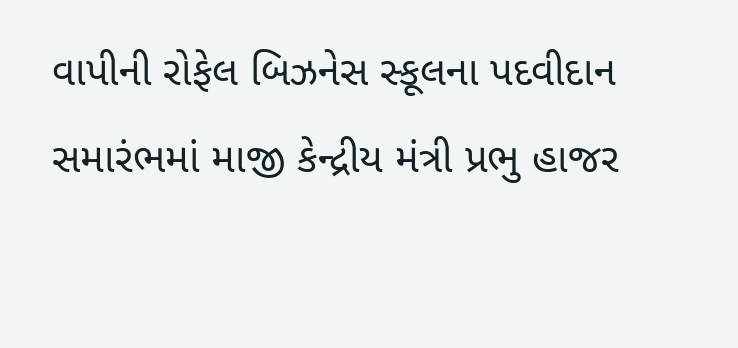વાપીની રોફેલ બિઝનેસ સ્કૂલના પદવીદાન સમારંભમાં માજી કેન્દ્રીય મંત્રી પ્રભુ હાજર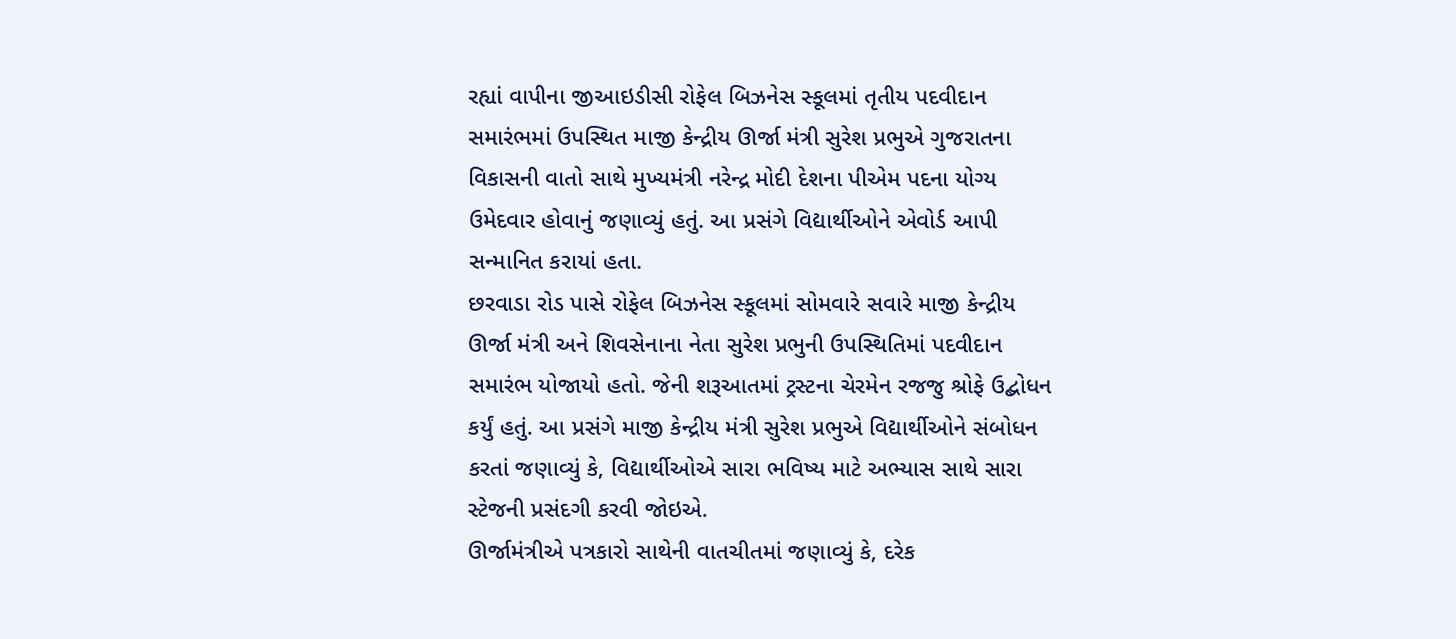રહ્યાં વાપીના જીઆઇડીસી રોફેલ બિઝનેસ સ્કૂલમાં તૃતીય પદવીદાન સમારંભમાં ઉપસ્થિત માજી કેન્દ્રીય ઊર્જા મંત્રી સુરેશ પ્રભુએ ગુજરાતના વિકાસની વાતો સાથે મુખ્યમંત્રી નરેન્દ્ર મોદી દેશના પીએમ પદના યોગ્ય ઉમેદવાર હોવાનું જણાવ્યું હતું. આ પ્રસંગે વિદ્યાર્થીઓને એવોર્ડ આપી સન્માનિત કરાયાં હતા.
છરવાડા રોડ પાસે રોફેલ બિઝનેસ સ્કૂલમાં સોમવારે સવારે માજી કેન્દ્રીય ઊર્જા મંત્રી અને શિવસેનાના નેતા સુરેશ પ્રભુની ઉપસ્થિતિમાં પદવીદાન સમારંભ યોજાયો હતો. જેની શરૂઆતમાં ટ્રસ્ટના ચેરમેન રજજુ શ્રોફે ઉદ્બોધન કર્યું હતું. આ પ્રસંગે માજી કેન્દ્રીય મંત્રી સુરેશ પ્રભુએ વિદ્યાર્થીઓને સંબોધન કરતાં જણાવ્યું કે, વિદ્યાર્થીઓએ સારા ભવિષ્ય માટે અભ્યાસ સાથે સારા સ્ટેજની પ્રસંદગી કરવી જોઇએ.
ઊર્જામંત્રીએ પત્રકારો સાથેની વાતચીતમાં જણાવ્યું કે, દરેક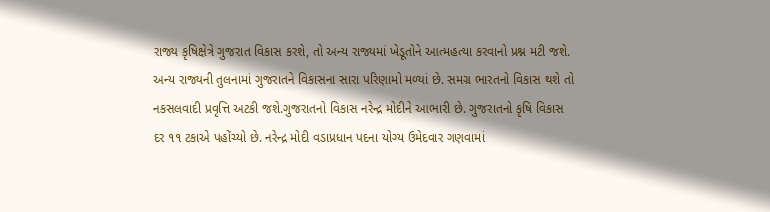રાજ્ય કૃષિક્ષેત્રે ગુજરાત વિકાસ કરશે, તો અન્ય રાજ્યમાં ખેડૂતોને આત્મહત્યા કરવાનો પ્રશ્ન મટી જશે. અન્ય રાજ્યની તુલનામાં ગુજરાતને વિકાસના સારા પરિણામો મળ્યાં છે. સમગ્ર ભારતનો વિકાસ થશે તો નકસલવાદી પ્રવૃત્તિ અટકી જશે.ગુજરાતનો વિકાસ નરેન્દ્ર મોદીને આભારી છે. ગુજરાતનો કૃષિ વિકાસ દર ૧૧ ટકાએ પહોંચ્યો છે. નરેન્દ્ર મોદી વડાપ્રધાન પદના યોગ્ય ઉમેદવાર ગણવામાં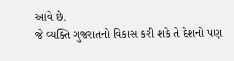આવે છે.
જે વ્યક્તિ ગુજરાતનો વિકાસ કરી શકે તે દેશનો પણ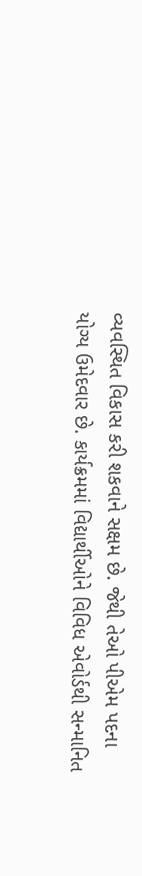વ્યવસ્થિત વિકાસ કરી શકવાને સક્ષમ છે. જેથી તેઓ પીએમ પદના યોગ્ય ઉમેદવાર છે. કાર્યક્રમમાં વિદ્યાર્થીઓને વિવિધ એવોર્ડથી સન્માનિત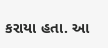કરાયા હતા. આ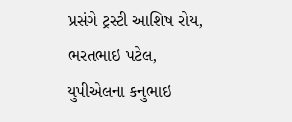પ્રસંગે ટ્રસ્ટી આશિષ રોય, ભરતભાઇ પટેલ, યુપીએલના કનુભાઇ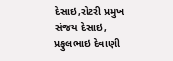દેસાઇ,રોટરી પ્રમુખ સંજય દેસાઇ, પ્રફુલભાઇ દેવાણી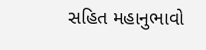સહિત મહાનુભાવો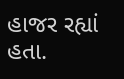હાજર રહ્યાં હતા.